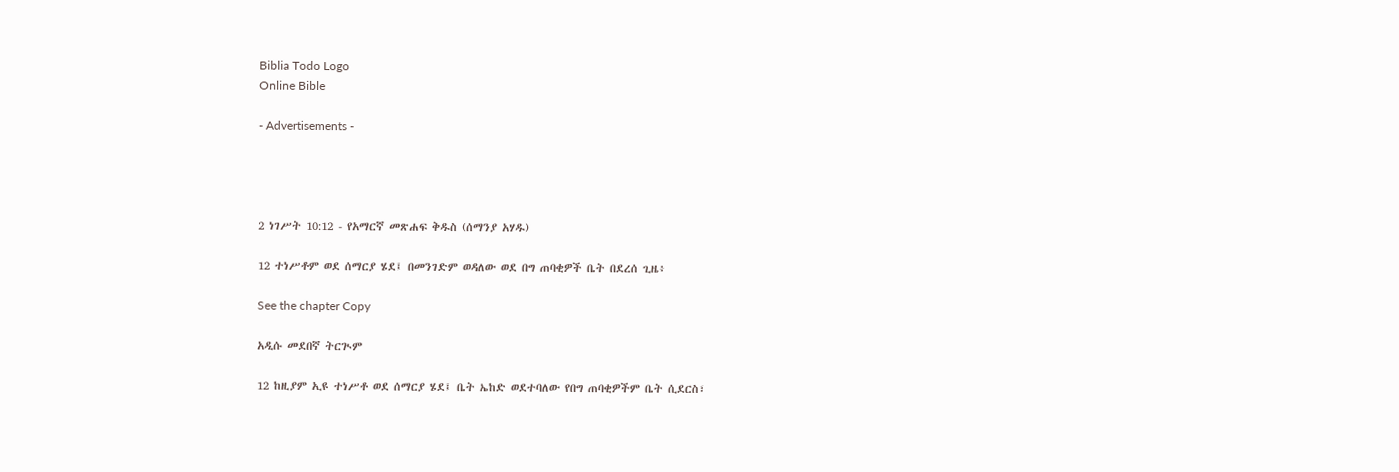Biblia Todo Logo
Online Bible

- Advertisements -




2 ነገሥት 10:12 - የአማርኛ መጽሐፍ ቅዱስ (ሰማንያ አሃዱ)

12 ተነሥቶም ወደ ሰማርያ ሄደ፤ በመንገድም ወዳለው ወደ በግ ጠባቂዎች ቤት በደረሰ ጊዜ፥

See the chapter Copy

አዲሱ መደበኛ ትርጒም

12 ከዚያም ኢዩ ተነሥቶ ወደ ሰማርያ ሄደ፤ ቤት ኤከድ ወደተባለው የበግ ጠባቂዎችም ቤት ሲደርስ፣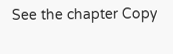See the chapter Copy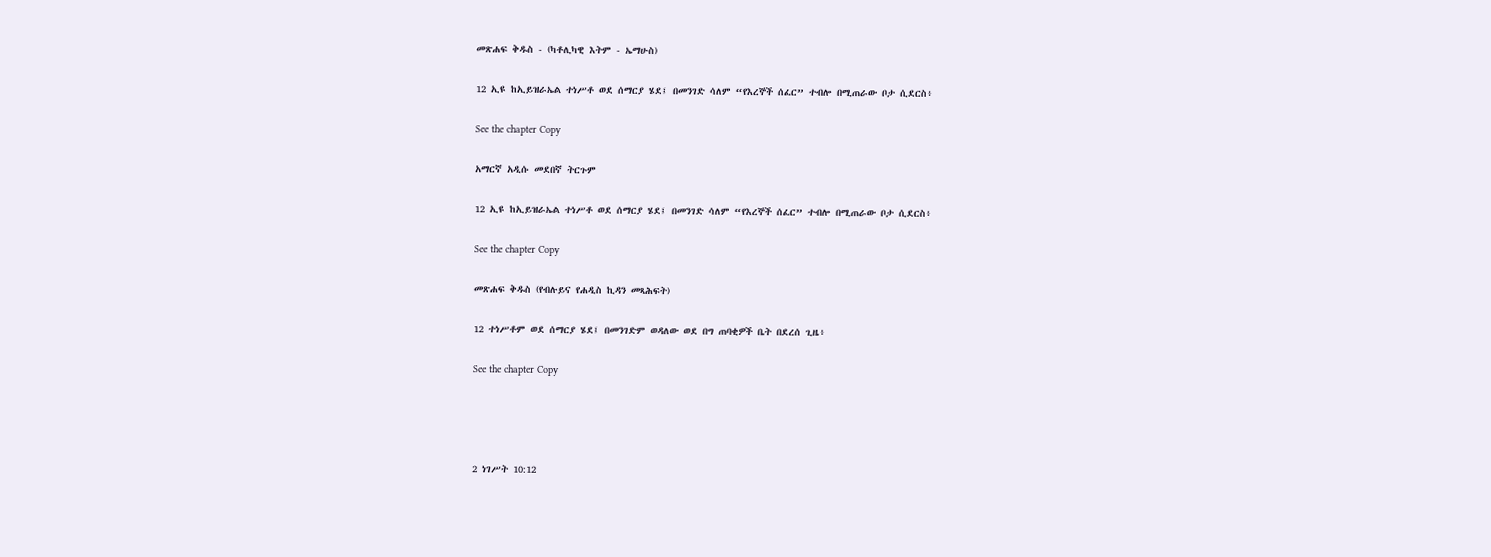መጽሐፍ ቅዱስ - (ካቶሊካዊ እትም - ኤማሁስ)

12 ኢዩ ከኢይዝራኤል ተነሥቶ ወደ ሰማርያ ሄደ፤ በመንገድ ሳለም “የእረኞች ሰፈር” ተብሎ በሚጠራው ቦታ ሲደርስ፥

See the chapter Copy

አማርኛ አዲሱ መደበኛ ትርጉም

12 ኢዩ ከኢይዝራኤል ተነሥቶ ወደ ሰማርያ ሄደ፤ በመንገድ ሳለም “የእረኞች ሰፈር” ተብሎ በሚጠራው ቦታ ሲደርስ፥

See the chapter Copy

መጽሐፍ ቅዱስ (የብሉይና የሐዲስ ኪዳን መጻሕፍት)

12 ተነሥቶም ወደ ሰማርያ ሄደ፤ በመንገድም ወዳለው ወደ በግ ጠባቂዎች ቤት በደረሰ ጊዜ፥

See the chapter Copy




2 ነገሥት 10:12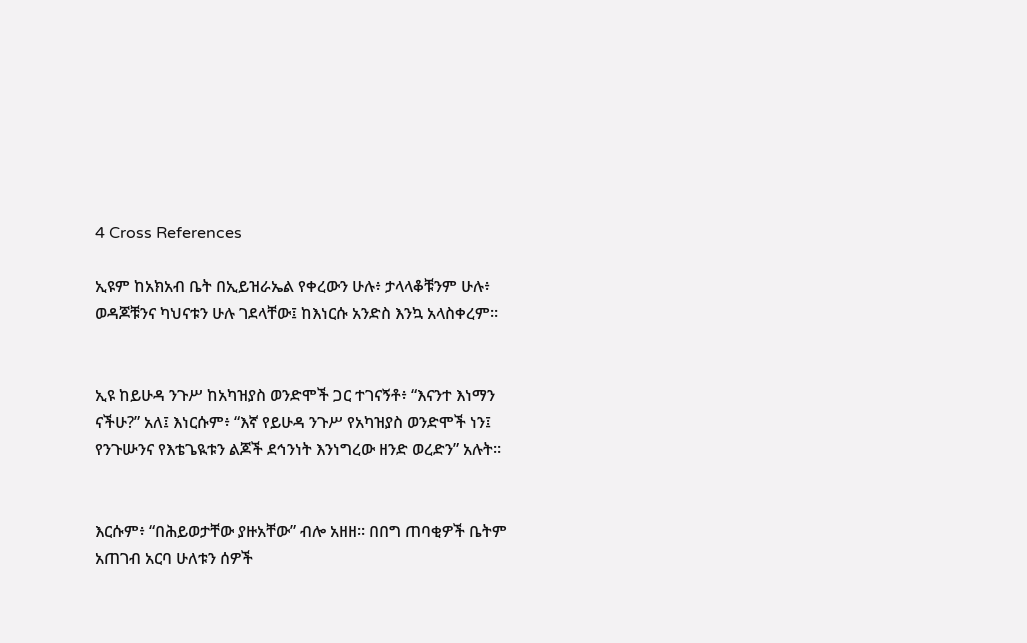4 Cross References

ኢዩም ከአክአብ ቤት በኢይዝራኤል የቀረውን ሁሉ፥ ታላላቆቹንም ሁሉ፥ ወዳጆቹንና ካህናቱን ሁሉ ገደላቸው፤ ከእነርሱ አንድስ እንኳ አላስቀረም።


ኢዩ ከይሁዳ ንጉሥ ከአካዝያስ ወንድሞች ጋር ተገናኝቶ፥ “እናንተ እነማን ናችሁ?” አለ፤ እነርሱም፥ “እኛ የይሁዳ ንጉሥ የአካዝያስ ወንድሞች ነን፤ የንጉሡንና የእቴጌዪቱን ልጆች ደኅንነት እንነግረው ዘንድ ወረድን” አሉት።


እርሱም፥ “በሕይወታቸው ያዙአቸው” ብሎ አዘዘ። በበግ ጠባቂዎች ቤትም አጠገብ አርባ ሁለቱን ሰዎች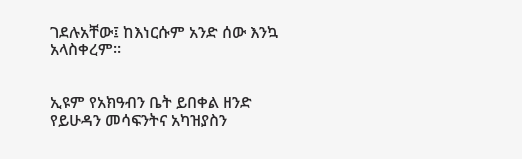ገደሉአቸው፤ ከእነርሱም አንድ ሰው እንኳ አላስቀረም።


ኢዩም የአክዓብን ቤት ይበቀል ዘንድ የይሁዳን መሳፍንትና አካዝያስን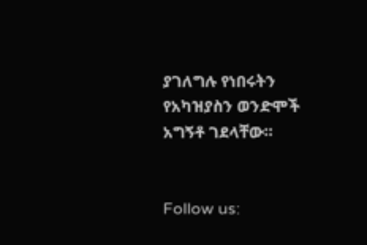ያገለግሉ የነበሩትን የአካዝያስን ወንድሞች አግኝቶ ገደላቸው።


Follow us: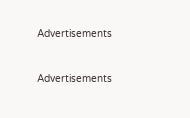Advertisements


Advertisements